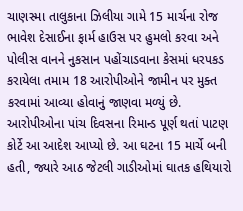ચાણસ્મા તાલુકાના ઝિલીયા ગામે 15 માર્ચના રોજ ભાવેશ દેસાઈના ફાર્મ હાઉસ પર હુમલો કરવા અને પોલીસ વાનને નુકસાન પહોંચાડવાના કેસમાં ધરપકડ કરાયેલા તમામ 18 આરોપીઓને જામીન પર મુક્ત કરવામાં આવ્યા હોવાનું જાણવા મળ્યું છે. આરોપીઓના પાંચ દિવસના રિમાન્ડ પૂર્ણ થતાં પાટણ કોર્ટે આ આદેશ આપ્યો છે. આ ઘટના 15 માર્ચે બની હતી, જ્યારે આઠ જેટલી ગાડીઓમાં ઘાતક હથિયારો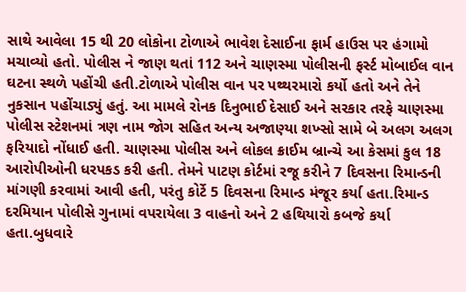સાથે આવેલા 15 થી 20 લોકોના ટોળાએ ભાવેશ દેસાઈના ફાર્મ હાઉસ પર હંગામો મચાવ્યો હતો. પોલીસ ને જાણ થતાં 112 અને ચાણસ્મા પોલીસની ફર્સ્ટ મોબાઈલ વાન ઘટના સ્થળે પહોંચી હતી.ટોળાએ પોલીસ વાન પર પથ્થરમારો કર્યો હતો અને તેને નુકસાન પહોંચાડ્યું હતું. આ મામલે રોનક દિનુભાઈ દેસાઈ અને સરકાર તરફે ચાણસ્મા પોલીસ સ્ટેશનમાં ત્રણ નામ જોગ સહિત અન્ય અજાણ્યા શખ્સો સામે બે અલગ અલગ ફરિયાદો નોંધાઈ હતી. ચાણસ્મા પોલીસ અને લોકલ ક્રાઈમ બ્રાન્ચે આ કેસમાં કુલ 18 આરોપીઓની ધરપકડ કરી હતી. તેમને પાટણ કોર્ટમાં રજૂ કરીને 7 દિવસના રિમાન્ડની માંગણી કરવામાં આવી હતી, પરંતુ કોર્ટે 5 દિવસના રિમાન્ડ મંજૂર કર્યા હતા.રિમાન્ડ દરમિયાન પોલીસે ગુનામાં વપરાયેલા 3 વાહનો અને 2 હથિયારો કબજે કર્યા હતા.બુધવારે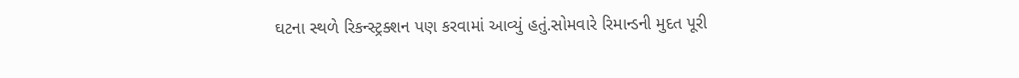ઘટના સ્થળે રિકન્સ્ટ્રક્શન પણ કરવામાં આવ્યું હતું.સોમવારે રિમાન્ડની મુદત પૂરી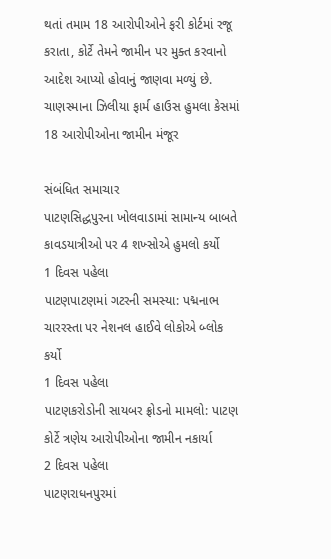થતાં તમામ 18 આરોપીઓને ફરી કોર્ટમાં રજૂ કરાતા, કોર્ટે તેમને જામીન પર મુક્ત કરવાનો આદેશ આપ્યો હોવાનું જાણવા મળ્યું છે.
ચાણસ્માના ઝિલીયા ફાર્મ હાઉસ હુમલા કેસમાં 18 આરોપીઓના જામીન મંજૂર

સંબંધિત સમાચાર
પાટણસિદ્ધપુરના ખોલવાડામાં સામાન્ય બાબતે કાવડયાત્રીઓ પર 4 શખ્સોએ હુમલો કર્યો
1 દિવસ પહેલા
પાટણપાટણમાં ગટરની સમસ્યા: પદ્મનાભ ચારરસ્તા પર નેશનલ હાઈવે લોકોએ બ્લોક કર્યો
1 દિવસ પહેલા
પાટણકરોડોની સાયબર ફ્રોડનો મામલો: પાટણ કોર્ટે ત્રણેય આરોપીઓના જામીન નકાર્યા
2 દિવસ પહેલા
પાટણરાધનપુરમાં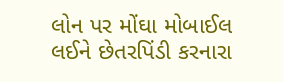લોન પર મોંઘા મોબાઈલ લઈને છેતરપિંડી કરનારા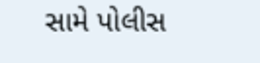સામે પોલીસ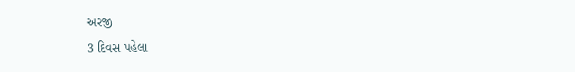અરજી
3 દિવસ પહેલા